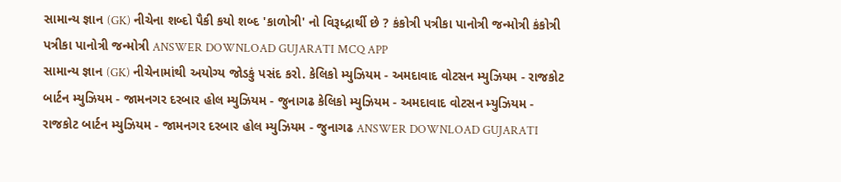સામાન્ય જ્ઞાન (GK) નીચેના શબ્દો પૈકી કયો શબ્દ 'કાળોત્રી' નો વિરૂધ્દ્રાર્થી છે ? કંકોત્રી પત્રીકા પાનોત્રી જન્મોત્રી કંકોત્રી પત્રીકા પાનોત્રી જન્મોત્રી ANSWER DOWNLOAD GUJARATI MCQ APP
સામાન્ય જ્ઞાન (GK) નીચેનામાંથી અયોગ્ય જોડકું પસંદ કરો. કેલિકો મ્યુઝિયમ - અમદાવાદ વોટસન મ્યુઝિયમ - રાજકોટ બાર્ટન મ્યુઝિયમ - જામનગર દરબાર હોલ મ્યુઝિયમ - જુનાગઢ કેલિકો મ્યુઝિયમ - અમદાવાદ વોટસન મ્યુઝિયમ - રાજકોટ બાર્ટન મ્યુઝિયમ - જામનગર દરબાર હોલ મ્યુઝિયમ - જુનાગઢ ANSWER DOWNLOAD GUJARATI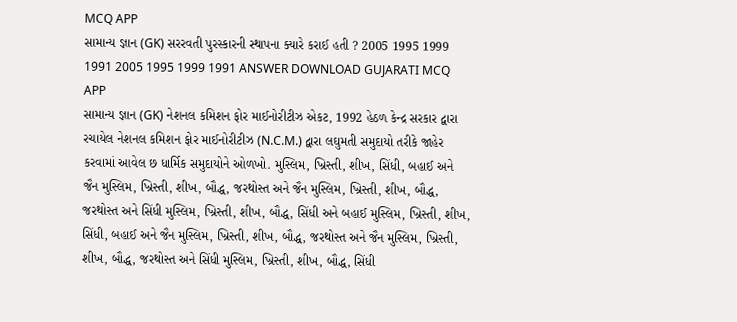MCQ APP
સામાન્ય જ્ઞાન (GK) સરરવતી પુરસ્કારની સ્થાપના ક્યારે કરાઈ હતી ? 2005 1995 1999 1991 2005 1995 1999 1991 ANSWER DOWNLOAD GUJARATI MCQ APP
સામાન્ય જ્ઞાન (GK) નેશનલ કમિશન ફોર માઈનોરીટીઝ એકટ, 1992 હેઠળ કેન્દ્ર સરકાર દ્વારા રચાયેલ નેશનલ કમિશન ફોર માઈનોરીટીઝ (N.C.M.) દ્વારા લઘુમતી સમુદાયો તરીકે જાહેર કરવામાં આવેલ છ ધાર્મિક સમુદાયોને ઓળખો. મુસ્લિમ, ખ્રિસ્તી, શીખ, સિંધી, બહાઈ અને જૈન મુસ્લિમ, ખ્રિસ્તી, શીખ, બૌદ્ધ, જરથોસ્ત અને જૈન મુસ્લિમ, ખ્રિસ્તી, શીખ, બૌદ્ધ, જરથોસ્ત અને સિંધી મુસ્લિમ, ખ્રિસ્તી, શીખ, બૌદ્ધ, સિંધી અને બહાઈ મુસ્લિમ, ખ્રિસ્તી, શીખ, સિંધી, બહાઈ અને જૈન મુસ્લિમ, ખ્રિસ્તી, શીખ, બૌદ્ધ, જરથોસ્ત અને જૈન મુસ્લિમ, ખ્રિસ્તી, શીખ, બૌદ્ધ, જરથોસ્ત અને સિંધી મુસ્લિમ, ખ્રિસ્તી, શીખ, બૌદ્ધ, સિંધી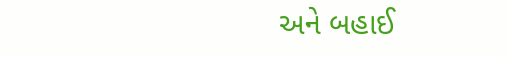અને બહાઈ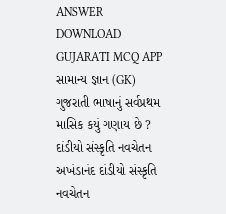ANSWER DOWNLOAD GUJARATI MCQ APP
સામાન્ય જ્ઞાન (GK) ગુજરાતી ભાષાનું સર્વપ્રથમ માસિક કયું ગણાય છે ? દાંડીયો સંસ્કૃતિ નવચેતન અખંડાનંદ દાંડીયો સંસ્કૃતિ નવચેતન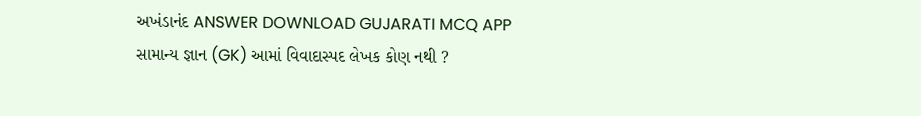અખંડાનંદ ANSWER DOWNLOAD GUJARATI MCQ APP
સામાન્ય જ્ઞાન (GK) આમાં વિવાદાસ્પદ લેખક કોણ નથી ?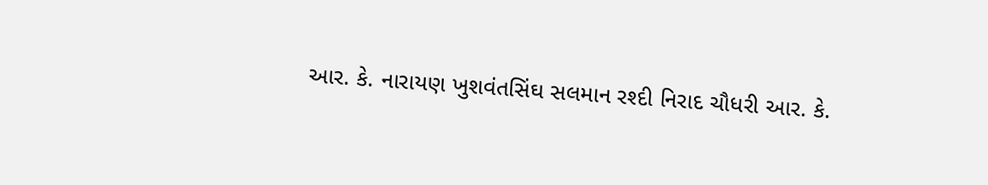આર. કે. નારાયણ ખુશવંતસિંઘ સલમાન રશ્દી નિરાદ ચૌધરી આર. કે.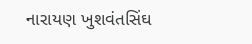નારાયણ ખુશવંતસિંઘ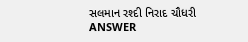સલમાન રશ્દી નિરાદ ચૌધરી ANSWER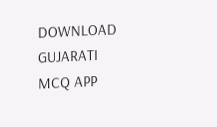DOWNLOAD GUJARATI MCQ APP